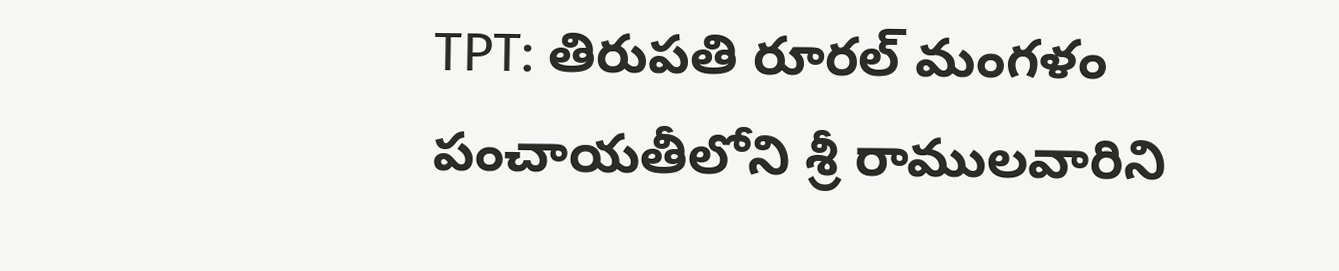TPT: తిరుపతి రూరల్ మంగళం పంచాయతీలోని శ్రీ రాములవారిని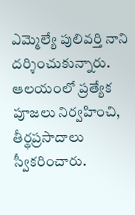ఎమ్మెల్యే పులివర్తి నాని దర్శించుకున్నారు. ఆలయంలో ప్రత్యేక పూజలు నిర్వహించి, తీర్థప్రసాదాలు స్వీకరించారు.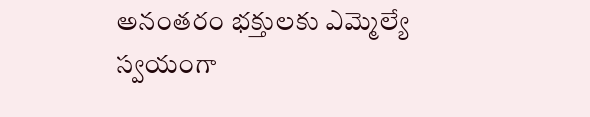అనంతరం భక్తులకు ఎమ్మెల్యే స్వయంగా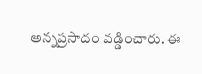అన్నప్రసాదం వడ్డించారు. ఈ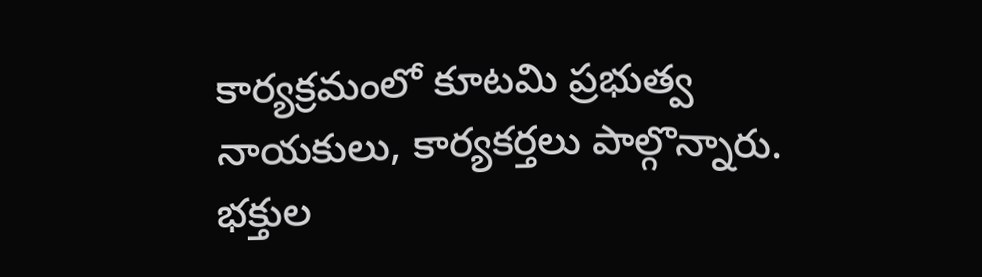కార్యక్రమంలో కూటమి ప్రభుత్వ నాయకులు, కార్యకర్తలు పాల్గొన్నారు. భక్తుల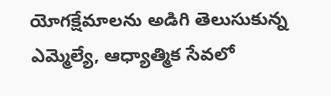యోగక్షేమాలను అడిగి తెలుసుకున్న ఎమ్మెల్యే, ఆధ్యాత్మిక సేవలో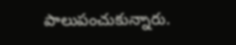పాలుపంచుకున్నారు.